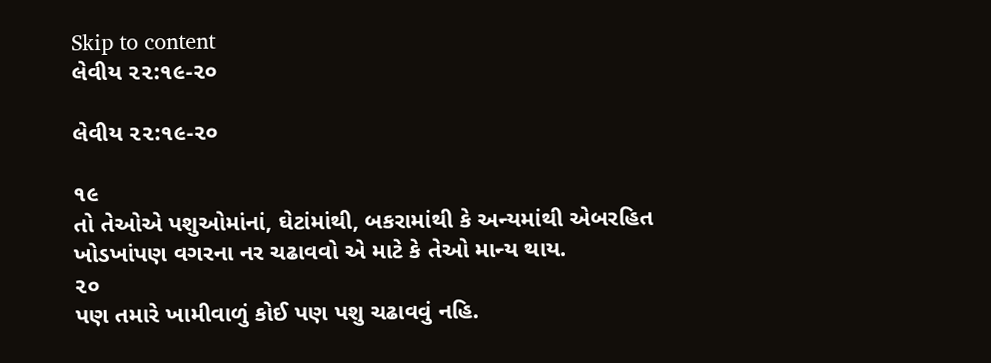Skip to content
લેવીય ૨૨:૧૯-૨૦

લેવીય ૨૨:૧૯-૨૦

૧૯
તો તેઓએ પશુઓમાંનાં, ઘેટાંમાંથી, બકરામાંથી કે અન્યમાંથી એબરહિત ખોડખાંપણ વગરના નર ચઢાવવો એ માટે કે તેઓ માન્ય થાય.
૨૦
પણ તમારે ખામીવાળું કોઈ પણ પશુ ચઢાવવું નહિ.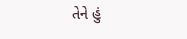તેને હું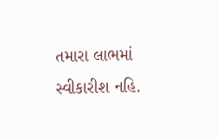તમારા લાભમાં સ્વીકારીશ નહિ.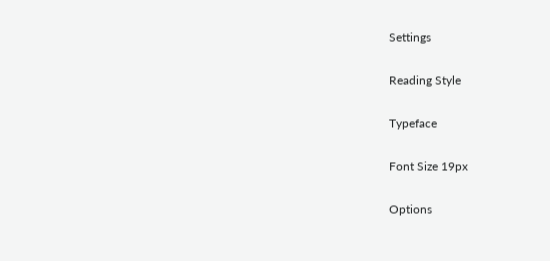Settings

Reading Style

Typeface

Font Size 19px

Options